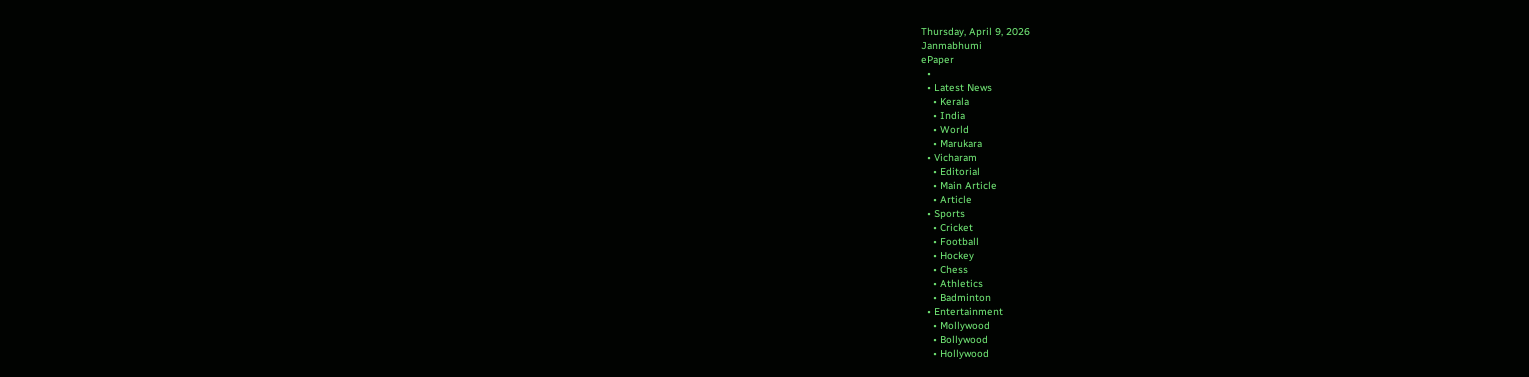Thursday, April 9, 2026
Janmabhumi
ePaper
  •
  • Latest News
    • Kerala
    • India
    • World
    • Marukara
  • Vicharam
    • Editorial
    • Main Article
    • Article
  • Sports
    • Cricket
    • Football
    • Hockey
    • Chess
    • Athletics
    • Badminton
  • Entertainment
    • Mollywood
    • Bollywood
    • Hollywood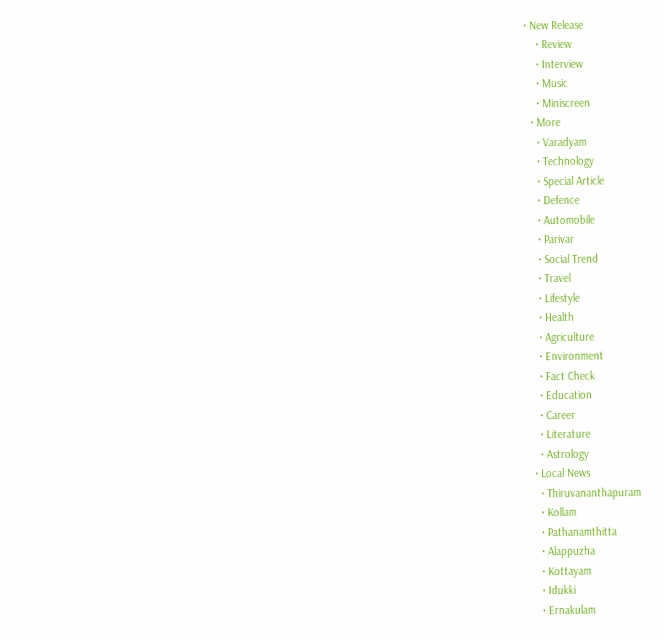• New Release
    • Review
    • Interview
    • Music
    • Miniscreen
  • More
    • Varadyam
    • Technology
    • Special Article
    • Defence
    • Automobile
    • Parivar
    • Social Trend
    • Travel
    • Lifestyle
    • Health
    • Agriculture
    • Environment
    • Fact Check
    • Education
    • Career
    • Literature
    • Astrology
  • Local News
    • Thiruvananthapuram
    • Kollam
    • Pathanamthitta
    • Alappuzha
    • Kottayam
    • Idukki
    • Ernakulam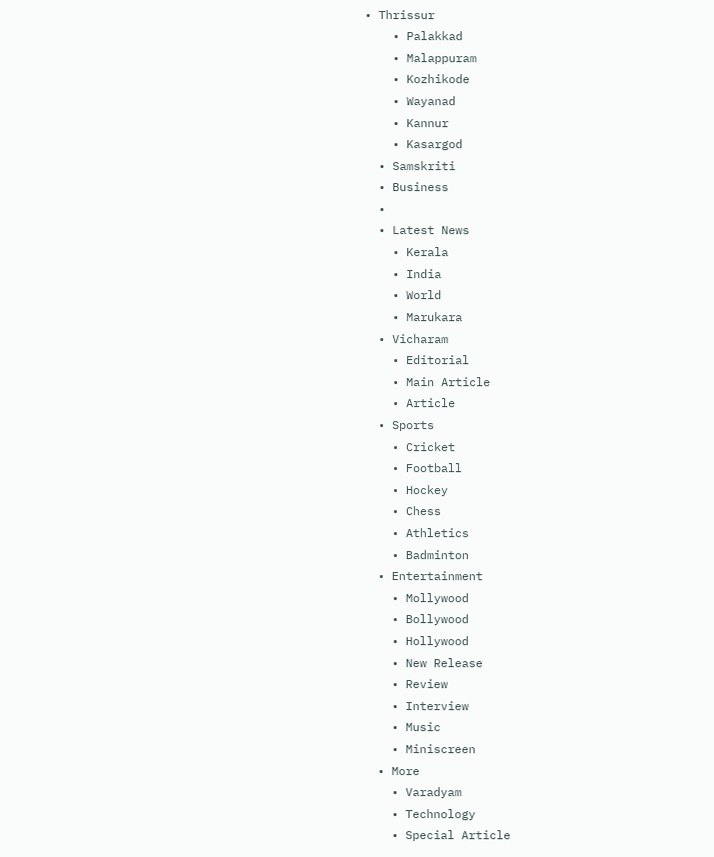• Thrissur
    • Palakkad
    • Malappuram
    • Kozhikode
    • Wayanad
    • Kannur
    • Kasargod
  • Samskriti
  • Business
  •
  • Latest News
    • Kerala
    • India
    • World
    • Marukara
  • Vicharam
    • Editorial
    • Main Article
    • Article
  • Sports
    • Cricket
    • Football
    • Hockey
    • Chess
    • Athletics
    • Badminton
  • Entertainment
    • Mollywood
    • Bollywood
    • Hollywood
    • New Release
    • Review
    • Interview
    • Music
    • Miniscreen
  • More
    • Varadyam
    • Technology
    • Special Article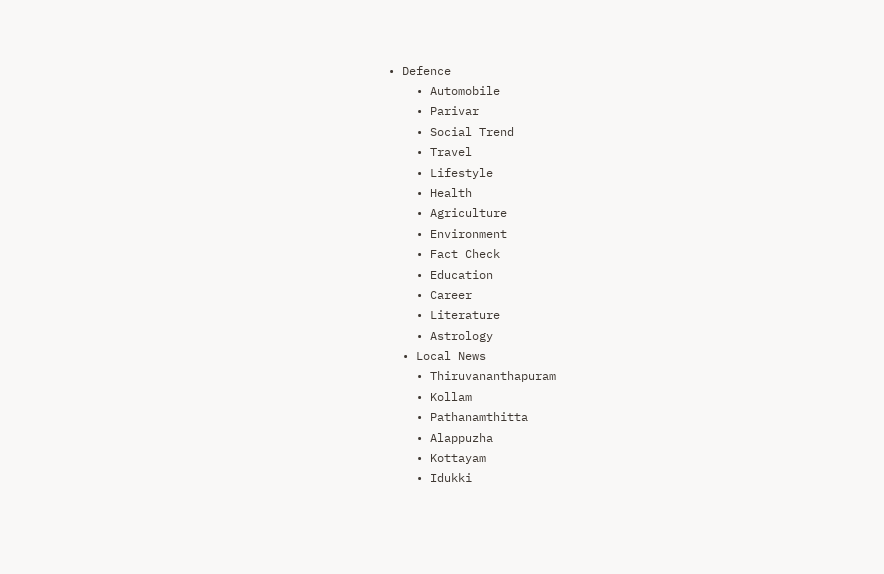• Defence
    • Automobile
    • Parivar
    • Social Trend
    • Travel
    • Lifestyle
    • Health
    • Agriculture
    • Environment
    • Fact Check
    • Education
    • Career
    • Literature
    • Astrology
  • Local News
    • Thiruvananthapuram
    • Kollam
    • Pathanamthitta
    • Alappuzha
    • Kottayam
    • Idukki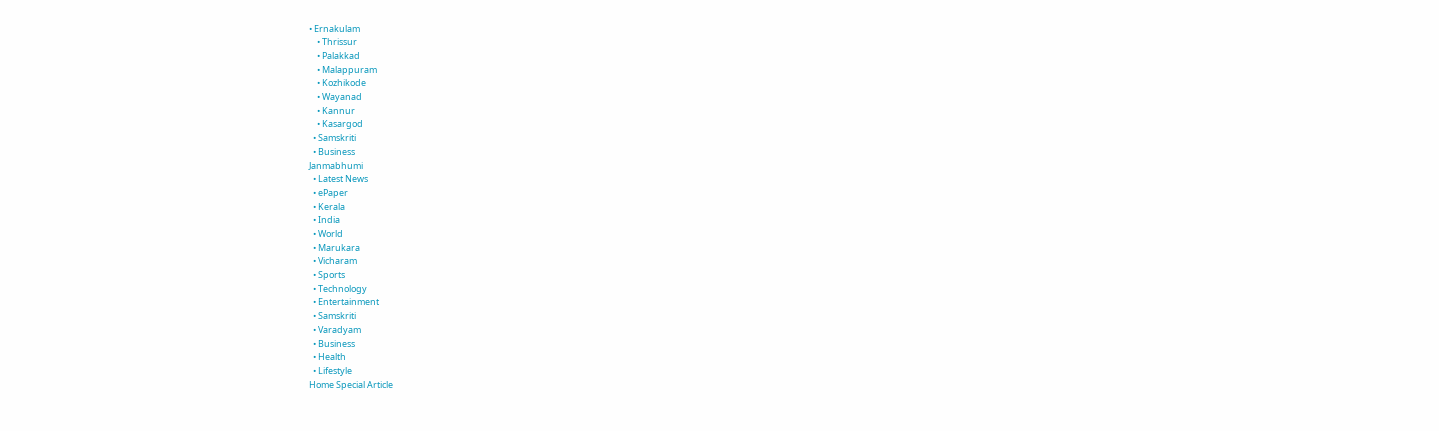• Ernakulam
    • Thrissur
    • Palakkad
    • Malappuram
    • Kozhikode
    • Wayanad
    • Kannur
    • Kasargod
  • Samskriti
  • Business
Janmabhumi
  • Latest News
  • ePaper
  • Kerala
  • India
  • World
  • Marukara
  • Vicharam
  • Sports
  • Technology
  • Entertainment
  • Samskriti
  • Varadyam
  • Business
  • Health
  • Lifestyle
Home Special Article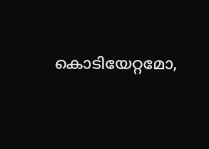കൊടിയേറ്റമോ,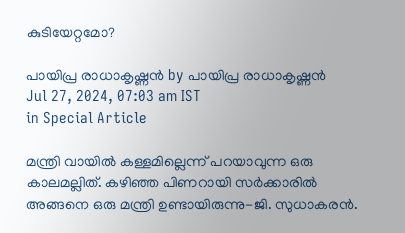കുടിയേറ്റമോ?

പായിപ്ര രാധാകൃഷ്ണന്‍ by പായിപ്ര രാധാകൃഷ്ണന്‍
Jul 27, 2024, 07:03 am IST
in Special Article

മന്ത്രി വായില്‍ കള്ളമില്ലെന്ന് പറയാവുന്ന ഒരു കാലമല്ലിത്. കഴിഞ്ഞ പിണറായി സര്‍ക്കാരില്‍ അങ്ങനെ ഒരു മന്ത്രി ഉണ്ടായിരുന്നു-ജി. സുധാകരന്‍.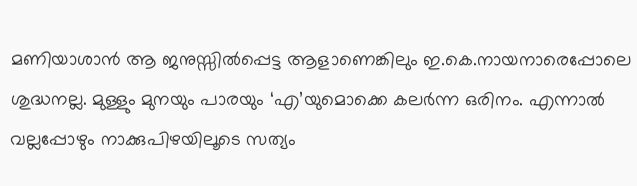മണിയാശാന്‍ ആ ജനുസ്സില്‍പ്പെട്ട ആളാണെങ്കിലും ഇ.കെ.നായനാരെപ്പോലെ ശുദ്ധനല്ല. മുള്ളും മുനയും പാരയും ‘എ’യുമൊക്കെ കലര്‍ന്ന ഒരിനം. എന്നാല്‍ വല്ലപ്പോഴും നാക്കുപിഴയിലൂടെ സത്യം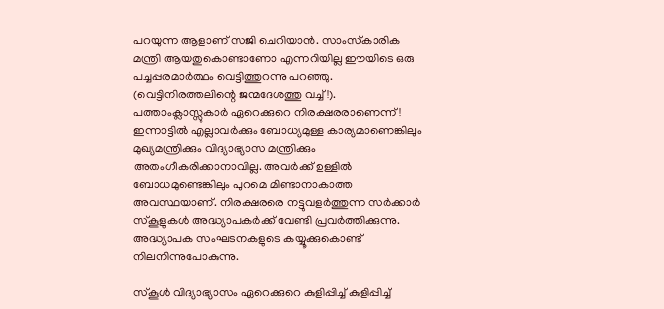പറയുന്ന ആളാണ് സജി ചെറിയാന്‍. സാംസ്‌കാരിക മന്ത്രി ആയതുകൊണ്ടാണോ എന്നറിയില്ല ഈയിടെ ഒരു പച്ചപ്പരമാര്‍ത്ഥം വെട്ടിത്തുറന്നു പറഞ്ഞു. (വെട്ടിനിരത്തലിന്റെ ജന്മദേശത്തു വച്ച്!). പത്താംക്ലാസ്സുകാര്‍ ഏറെക്കുറെ നിരക്ഷരരാണെന്ന്! ഇന്നാട്ടില്‍ എല്ലാവര്‍ക്കും ബോധ്യമുള്ള കാര്യമാണെങ്കിലും മുഖ്യമന്ത്രിക്കും വിദ്യാഭ്യാസ മന്ത്രിക്കും അതംഗീകരിക്കാനാവില്ല. അവര്‍ക്ക് ഉള്ളില്‍ ബോധമുണ്ടെങ്കിലും പുറമെ മിണ്ടാനാകാത്ത അവസ്ഥയാണ്. നിരക്ഷരരെ നട്ടുവളര്‍ത്തുന്ന സര്‍ക്കാര്‍ സ്‌കൂളുകള്‍ അദ്ധ്യാപകര്‍ക്ക് വേണ്ടി പ്രവര്‍ത്തിക്കുന്നു. അദ്ധ്യാപക സംഘടനകളുടെ കയ്യൂക്കുകൊണ്ട് നിലനിന്നുപോകുന്നു.

സ്‌കൂള്‍ വിദ്യാഭ്യാസം ഏറെക്കുറെ കുളിപ്പിച്ച് കുളിപ്പിച്ച്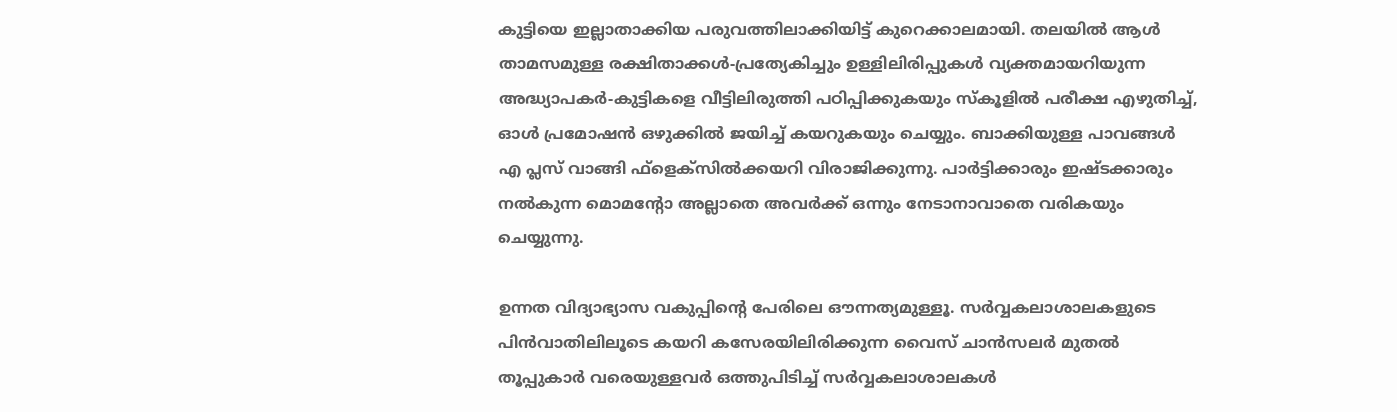കുട്ടിയെ ഇല്ലാതാക്കിയ പരുവത്തിലാക്കിയിട്ട് കുറെക്കാലമായി. തലയില്‍ ആള്‍ താമസമുള്ള രക്ഷിതാക്കള്‍-പ്രത്യേകിച്ചും ഉള്ളിലിരിപ്പുകള്‍ വ്യക്തമായറിയുന്ന അദ്ധ്യാപകര്‍-കുട്ടികളെ വീട്ടിലിരുത്തി പഠിപ്പിക്കുകയും സ്‌കൂളില്‍ പരീക്ഷ എഴുതിച്ച്, ഓള്‍ പ്രമോഷന്‍ ഒഴുക്കില്‍ ജയിച്ച് കയറുകയും ചെയ്യും. ബാക്കിയുള്ള പാവങ്ങള്‍ എ പ്ലസ് വാങ്ങി ഫ്‌ളെക്‌സില്‍ക്കയറി വിരാജിക്കുന്നു. പാര്‍ട്ടിക്കാരും ഇഷ്ടക്കാരും നല്‍കുന്ന മൊമന്റോ അല്ലാതെ അവര്‍ക്ക് ഒന്നും നേടാനാവാതെ വരികയും ചെയ്യുന്നു.

ഉന്നത വിദ്യാഭ്യാസ വകുപ്പിന്റെ പേരിലെ ഔന്നത്യമുള്ളൂ. സര്‍വ്വകലാശാലകളുടെ പിന്‍വാതിലിലൂടെ കയറി കസേരയിലിരിക്കുന്ന വൈസ് ചാന്‍സലര്‍ മുതല്‍ തൂപ്പുകാര്‍ വരെയുള്ളവര്‍ ഒത്തുപിടിച്ച് സര്‍വ്വകലാശാലകള്‍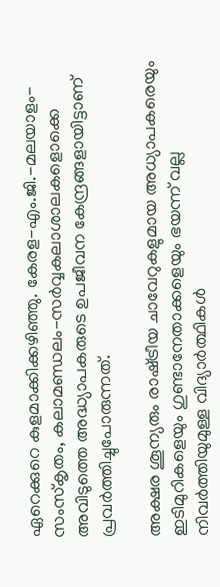ഏറെക്കുറെ കുളമാക്കിക്കഴിഞ്ഞു. കേരള-എം.ജി.-മലയാളം-സംസ്‌കൃതം, കലാമണ്ഡലം-സര്‍വ്വകലാശാലകളൊക്കെ അവിടുത്തെ അദ്ധ്യാപകരുടെ ഉപജീവന കേന്ദ്രങ്ങളായിട്ടാണ് പ്രവര്‍ത്തിച്ചുപോരുന്നത്.

അക്ഷര ശൂന്യരും രാഷ്‌ട്രീയ ചാവേറുകളുമായ അധ്യാപകരെയും ഇടിമുറികളെയും ഗുണ്ടാനേതാക്കളെയും ഭയന്ന് വല്ല നിവര്‍ത്തിയുമുള്ള വിദ്യാര്‍ത്ഥികള്‍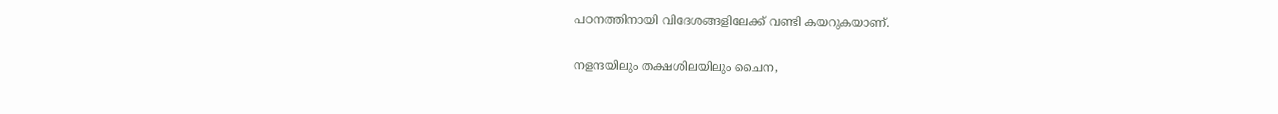പഠനത്തിനായി വിദേശങ്ങളിലേക്ക് വണ്ടി കയറുകയാണ്.

നളന്ദയിലും തക്ഷശിലയിലും ചൈന,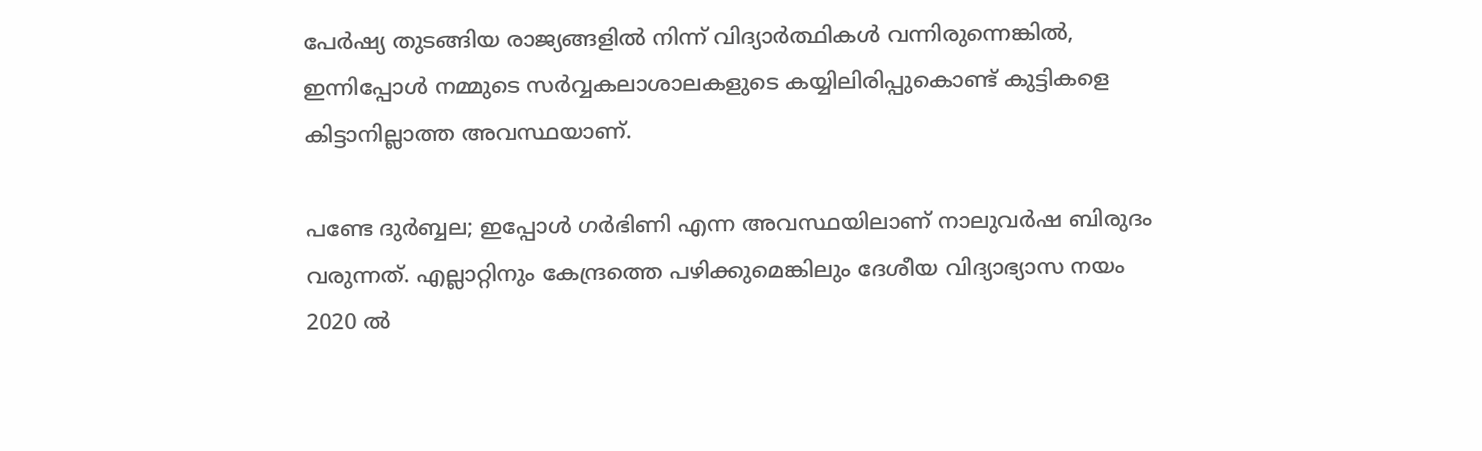പേര്‍ഷ്യ തുടങ്ങിയ രാജ്യങ്ങളില്‍ നിന്ന് വിദ്യാര്‍ത്ഥികള്‍ വന്നിരുന്നെങ്കില്‍, ഇന്നിപ്പോള്‍ നമ്മുടെ സര്‍വ്വകലാശാലകളുടെ കയ്യിലിരിപ്പുകൊണ്ട് കുട്ടികളെ കിട്ടാനില്ലാത്ത അവസ്ഥയാണ്.

പണ്ടേ ദുര്‍ബ്ബല; ഇപ്പോള്‍ ഗര്‍ഭിണി എന്ന അവസ്ഥയിലാണ് നാലുവര്‍ഷ ബിരുദം വരുന്നത്. എല്ലാറ്റിനും കേന്ദ്രത്തെ പഴിക്കുമെങ്കിലും ദേശീയ വിദ്യാഭ്യാസ നയം 2020 ല്‍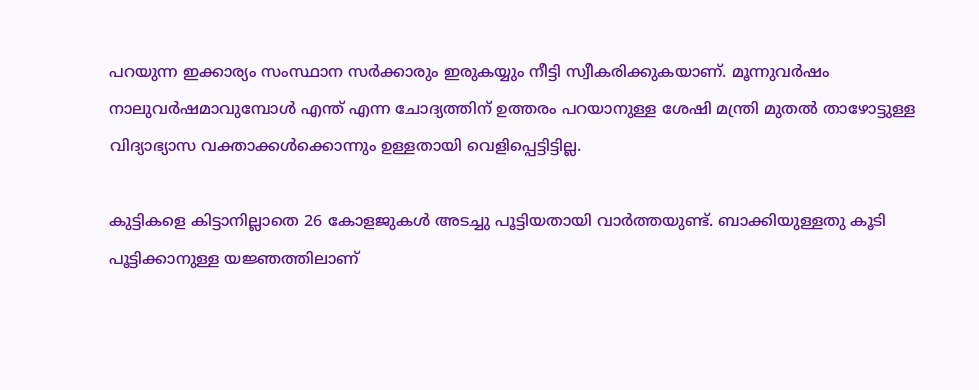പറയുന്ന ഇക്കാര്യം സംസ്ഥാന സര്‍ക്കാരും ഇരുകയ്യും നീട്ടി സ്വീകരിക്കുകയാണ്. മൂന്നുവര്‍ഷം നാലുവര്‍ഷമാവുമ്പോള്‍ എന്ത് എന്ന ചോദ്യത്തിന് ഉത്തരം പറയാനുള്ള ശേഷി മന്ത്രി മുതല്‍ താഴോട്ടുള്ള വിദ്യാഭ്യാസ വക്താക്കള്‍ക്കൊന്നും ഉള്ളതായി വെളിപ്പെട്ടിട്ടില്ല.

കുട്ടികളെ കിട്ടാനില്ലാതെ 26 കോളജുകള്‍ അടച്ചു പൂട്ടിയതായി വാര്‍ത്തയുണ്ട്. ബാക്കിയുള്ളതു കൂടി പൂട്ടിക്കാനുള്ള യജ്ഞത്തിലാണ്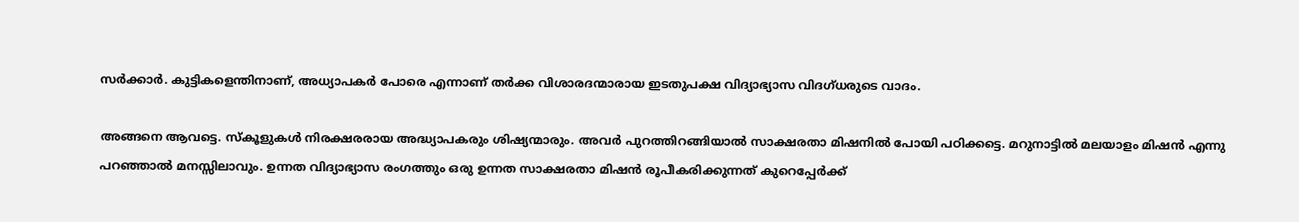സര്‍ക്കാര്‍. കുട്ടികളെന്തിനാണ്, അധ്യാപകര്‍ പോരെ എന്നാണ് തര്‍ക്ക വിശാരദന്മാരായ ഇടതുപക്ഷ വിദ്യാഭ്യാസ വിദഗ്ധരുടെ വാദം.

അങ്ങനെ ആവട്ടെ. സ്‌കൂളുകള്‍ നിരക്ഷരരായ അദ്ധ്യാപകരും ശിഷ്യന്മാരും. അവര്‍ പുറത്തിറങ്ങിയാല്‍ സാക്ഷരതാ മിഷനില്‍ പോയി പഠിക്കട്ടെ. മറുനാട്ടില്‍ മലയാളം മിഷന്‍ എന്നു പറഞ്ഞാല്‍ മനസ്സിലാവും. ഉന്നത വിദ്യാഭ്യാസ രംഗത്തും ഒരു ഉന്നത സാക്ഷരതാ മിഷന്‍ രൂപീകരിക്കുന്നത് കുറെപ്പേര്‍ക്ക്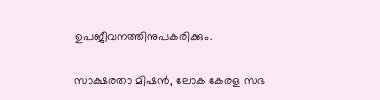ഉപജീവനത്തിനുപകരിക്കും.

സാക്ഷരതാ മിഷന്‍, ലോക കേരള സഭ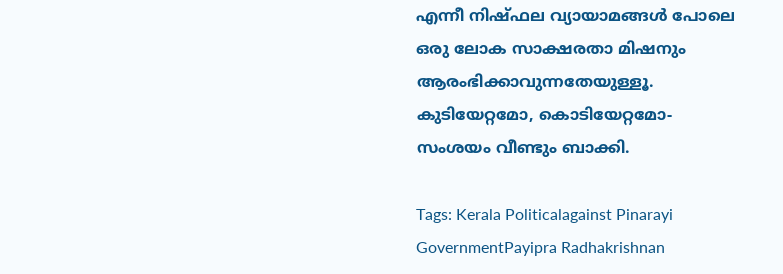എന്നീ നിഷ്ഫല വ്യായാമങ്ങള്‍ പോലെ ഒരു ലോക സാക്ഷരതാ മിഷനും ആരംഭിക്കാവുന്നതേയുള്ളൂ. കുടിയേറ്റമോ, കൊടിയേറ്റമോ-സംശയം വീണ്ടും ബാക്കി.

Tags: Kerala Politicalagainst Pinarayi GovernmentPayipra Radhakrishnan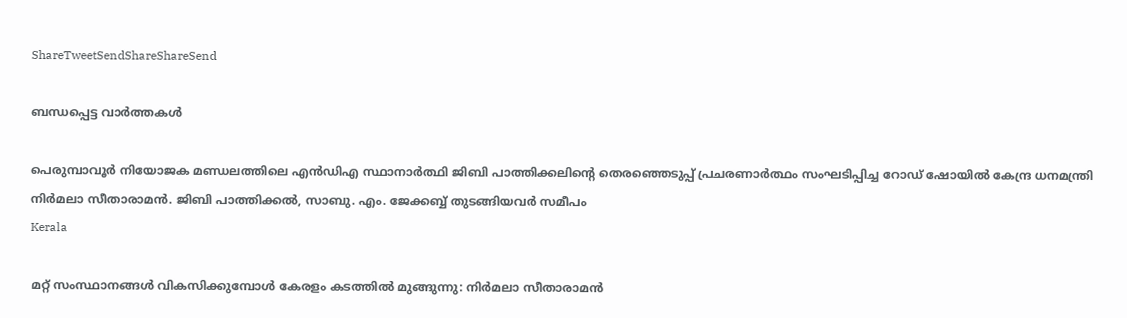ShareTweetSendShareShareSend

ബന്ധപ്പെട്ട വാര്‍ത്തകള്‍

പെരുമ്പാവൂര്‍ നിയോജക മണ്ഡലത്തിലെ എന്‍ഡിഎ സ്ഥാനാര്‍ത്ഥി ജിബി പാത്തിക്കലിന്റെ തെരഞ്ഞെടുപ്പ് പ്രചരണാര്‍ത്ഥം സംഘടിപ്പിച്ച റോഡ് ഷോയില്‍ കേന്ദ്ര ധനമന്ത്രി നിര്‍മലാ സീതാരാമന്‍. ജിബി പാത്തിക്കല്‍, സാബു. എം. ജേക്കബ്ബ് തുടങ്ങിയവര്‍ സമീപം
Kerala

മറ്റ് സംസ്ഥാനങ്ങള്‍ വികസിക്കുമ്പോള്‍ കേരളം കടത്തില്‍ മുങ്ങുന്നു: നിര്‍മലാ സീതാരാമന്‍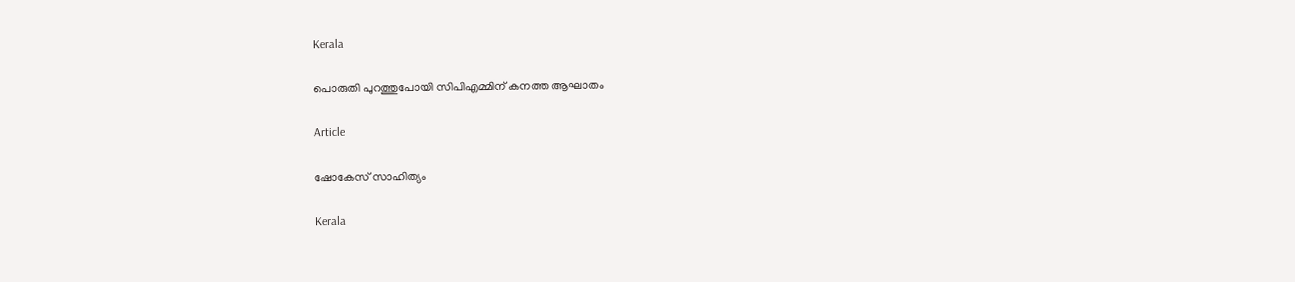Kerala

പൊരുതി പുറത്തുപോയി സിപിഎമ്മിന് കനത്ത ആഘാതം

Article

ഷോകേസ് സാഹിത്യം

Kerala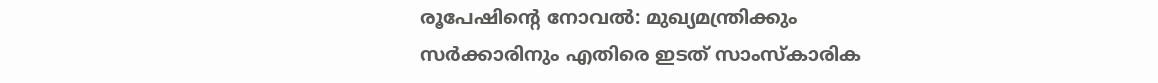രൂപേഷിന്റെ നോവല്‍: മുഖ്യമന്ത്രിക്കും സര്‍ക്കാരിനും എതിരെ ഇടത് സാംസ്‌കാരിക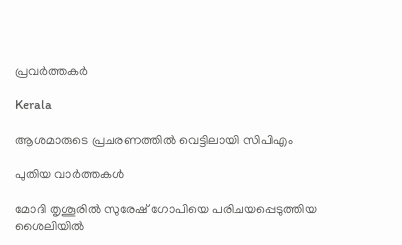പ്രവര്‍ത്തകര്‍

Kerala

ആശമാരുടെ പ്രചരണത്തില്‍ വെട്ടിലായി സിപിഎം

പുതിയ വാര്‍ത്തകള്‍

മോദി തൃശൂരില്‍ സുരേഷ് ഗോപിയെ പരിചയപ്പെടുത്തിയ ശൈലിയില്‍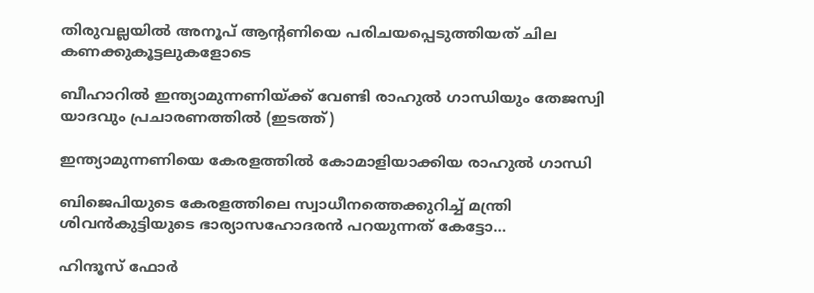തിരുവല്ലയില്‍ അനൂപ് ആന്‍റണിയെ പരിചയപ്പെടുത്തിയത് ചില കണക്കുകൂട്ടലുകളോടെ

ബീഹാറില്‍ ഇന്ത്യാമുന്നണിയ്ക്ക് വേണ്ടി രാഹുല്‍ ഗാന്ധിയും തേജസ്വി യാദവും പ്രചാരണത്തില്‍ (ഇടത്ത്)

ഇന്ത്യാമുന്നണിയെ കേരളത്തില്‍ കോമാളിയാക്കിയ രാഹുല്‍ ഗാന്ധി

ബിജെപിയുടെ കേരളത്തിലെ സ്വാധീനത്തെക്കുറിച്ച് മന്ത്രി ശിവന്‍കുട്ടിയുടെ ഭാര്യാസഹോദരന്‍ പറയുന്നത് കേട്ടോ…

ഹിന്ദൂസ് ഫോര്‍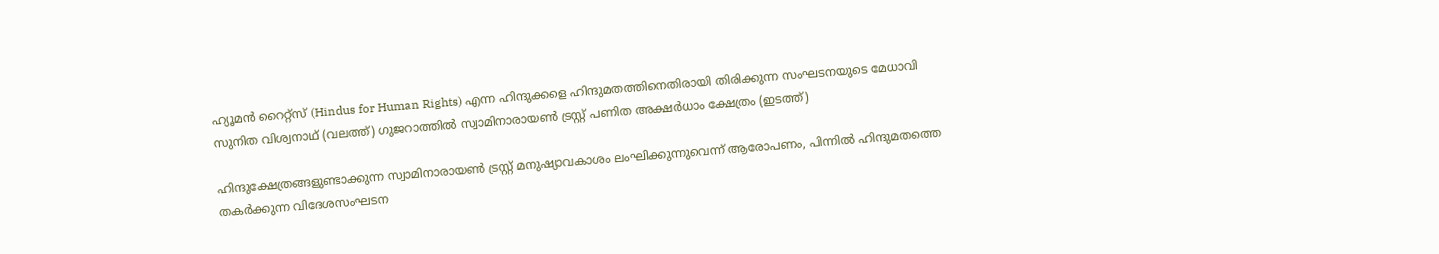ഹ്യൂമന്‍ റൈറ്റ്സ് (Hindus for Human Rights) എന്ന ഹിന്ദുക്കളെ ഹിന്ദുമതത്തിനെതിരായി തിരിക്കുന്ന സംഘടനയുടെ മേധാവി സുനിത വിശ്വനാഥ് (വലത്ത്) ഗുജറാത്തില്‍ സ്വാമിനാരായണ്‍ ട്രസ്റ്റ് പണിത അക്ഷര്‍ധാം ക്ഷേത്രം (ഇടത്ത്)

ഹിന്ദുക്ഷേത്രങ്ങളുണ്ടാക്കുന്ന സ്വാമിനാരായണ്‍ ട്രസ്റ്റ് മനുഷ്യാവകാശം ലംഘിക്കുന്നുവെന്ന് ആരോപണം, പിന്നില്‍ ഹിന്ദുമതത്തെ തകര്‍ക്കുന്ന വിദേശസംഘടന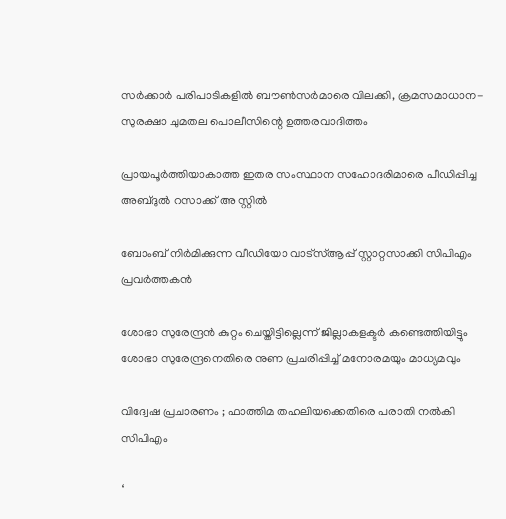സര്‍ക്കാര്‍ പരിപാടികളില്‍ ബൗണ്‍സര്‍മാരെ വിലക്കി, ക്രമസമാധാന-സുരക്ഷാ ചുമതല പൊലീസിന്റെ ഉത്തരവാദിത്തം

പ്രായപൂര്‍ത്തിയാകാത്ത ഇതര സംസ്ഥാന സഹോദരിമാരെ പീഡിപ്പിച്ച അബ്ദുല്‍ റസാക്ക് അ സ്റ്റില്‍

ബോംബ് നിര്‍മിക്കുന്ന വീഡിയോ വാട്‌സ്ആപ്പ് സ്റ്റാറ്റസാക്കി സിപിഎം പ്രവര്‍ത്തകന്‍

ശോഭാ സുരേന്ദ്രന്‍ കുറ്റം ചെയ്തിട്ടില്ലെന്ന് ജില്ലാകളക്ടര്‍ കണ്ടെത്തിയിട്ടും ശോഭാ സുരേന്ദ്രനെതിരെ നുണ പ്രചരിപ്പിച്ച് മനോരമയും മാധ്യമവും

വിദ്വേഷ പ്രചാരണം ; ഫാത്തിമ തഹലിയക്കെതിരെ പരാതി നല്‍കി സിപിഎം

‘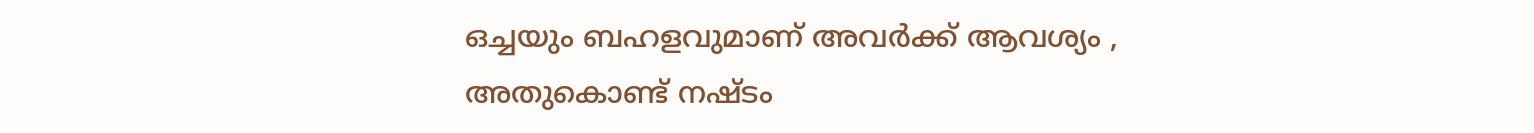ഒച്ചയും ബഹളവുമാണ് അവർക്ക് ആവശ്യം , അതുകൊണ്ട് നഷ്ടം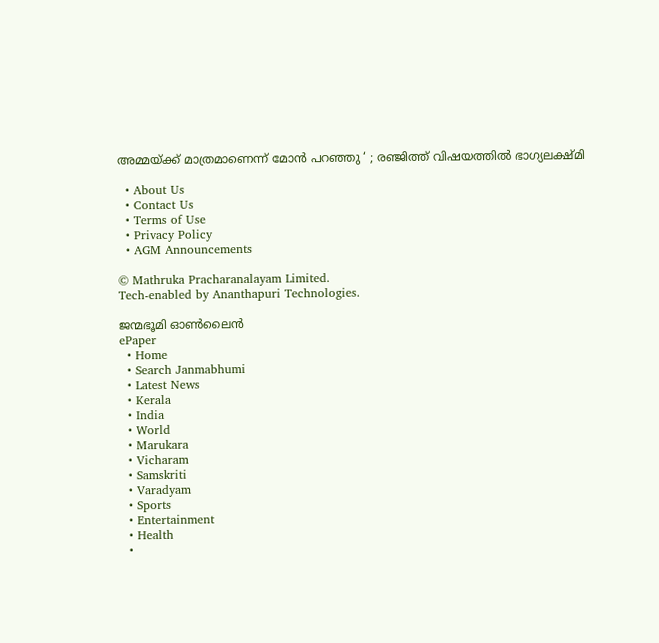അമ്മയ്‌ക്ക് മാത്രമാണെന്ന് മോൻ പറഞ്ഞു ‘ ; രഞ്ജിത്ത് വിഷയത്തിൽ ഭാഗ്യലക്ഷ്മി

  • About Us
  • Contact Us
  • Terms of Use
  • Privacy Policy
  • AGM Announcements

© Mathruka Pracharanalayam Limited.
Tech-enabled by Ananthapuri Technologies.

ജന്മഭൂമി ഓണ്‍ലൈന്‍
ePaper
  • Home
  • Search Janmabhumi
  • Latest News
  • Kerala
  • India
  • World
  • Marukara
  • Vicharam
  • Samskriti
  • Varadyam
  • Sports
  • Entertainment
  • Health
  •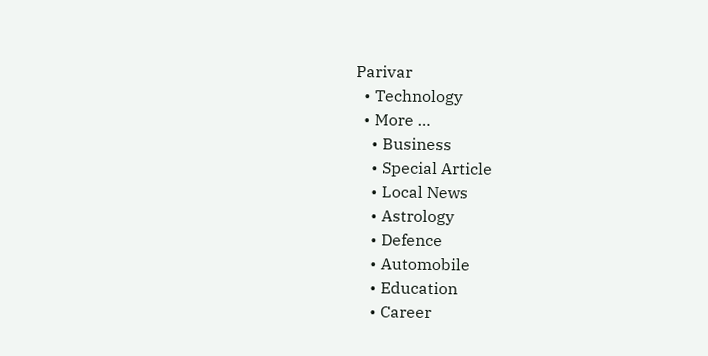Parivar
  • Technology
  • More …
    • Business
    • Special Article
    • Local News
    • Astrology
    • Defence
    • Automobile
    • Education
    • Career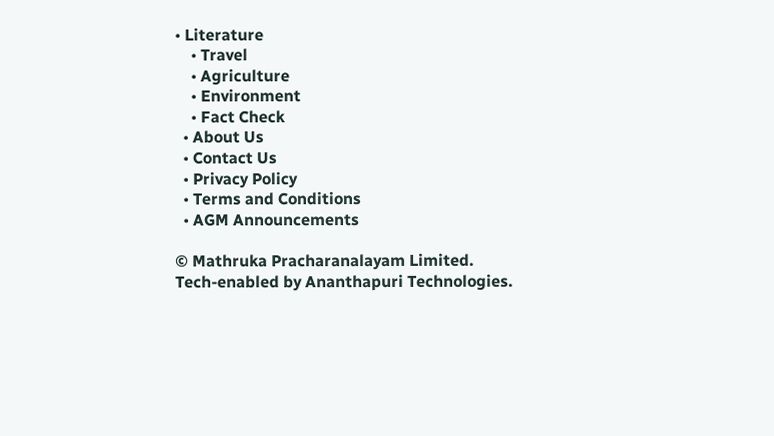• Literature
    • Travel
    • Agriculture
    • Environment
    • Fact Check
  • About Us
  • Contact Us
  • Privacy Policy
  • Terms and Conditions
  • AGM Announcements

© Mathruka Pracharanalayam Limited.
Tech-enabled by Ananthapuri Technologies.